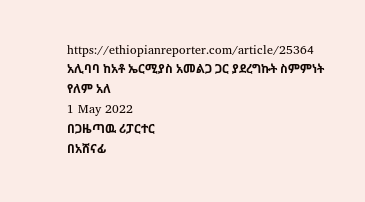https://ethiopianreporter.com/article/25364
አሊባባ ከአቶ ኤርሚያስ አመልጋ ጋር ያደረግኩት ስምምነት የለም አለ
1 May 2022
በጋዜጣዉ ሪፓርተር
በአሸናፊ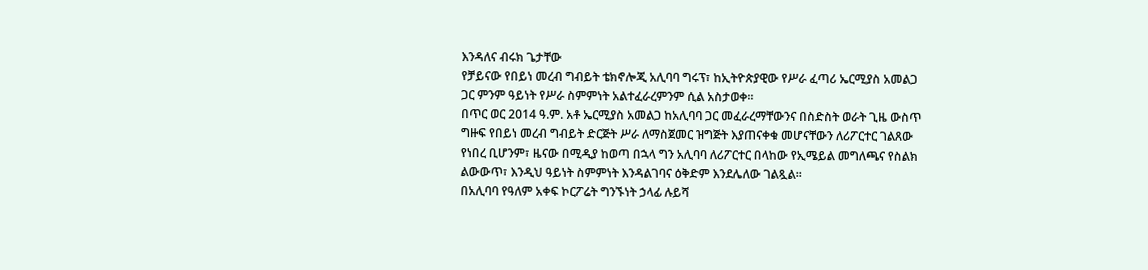እንዳለና ብሩክ ጌታቸው
የቻይናው የበይነ መረብ ግብይት ቴክኖሎጂ አሊባባ ግሩፕ፣ ከኢትዮጵያዊው የሥራ ፈጣሪ ኤርሚያስ አመልጋ ጋር ምንም ዓይነት የሥራ ስምምነት አልተፈራረምንም ሲል አስታወቀ፡፡
በጥር ወር 2014 ዓ.ም. አቶ ኤርሚያስ አመልጋ ከአሊባባ ጋር መፈራረማቸውንና በስድስት ወራት ጊዜ ውስጥ ግዙፍ የበይነ መረብ ግብይት ድርጅት ሥራ ለማስጀመር ዝግጅት እያጠናቀቁ መሆናቸውን ለሪፖርተር ገልጸው የነበረ ቢሆንም፣ ዜናው በሚዲያ ከወጣ በኋላ ግን አሊባባ ለሪፖርተር በላከው የኢሜይል መግለጫና የስልክ ልውውጥ፣ እንዲህ ዓይነት ስምምነት እንዳልገባና ዕቅድም እንደሌለው ገልጿል፡፡
በአሊባባ የዓለም አቀፍ ኮርፖሬት ግንኙነት ኃላፊ ሉይሻ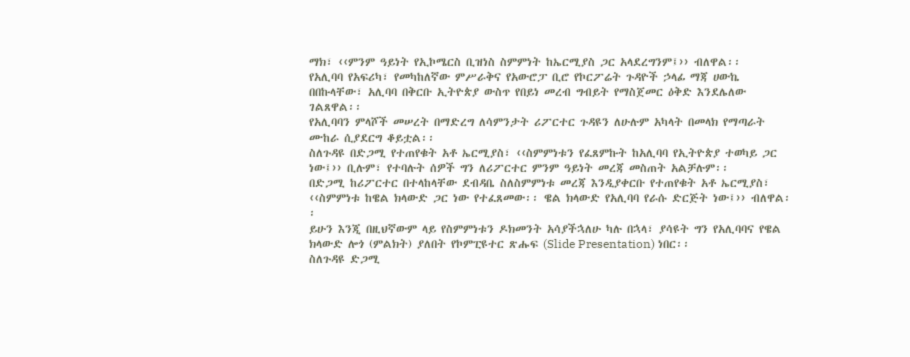ማክ፣ ‹‹ምንም ዓይነት የኢኮሜርስ ቢዝነስ ስምምነት ከኤርሚያስ ጋር አላደረግንም፤›› ብለዋል፡፡
የአሊባባ የአፍሪካ፣ የመካከለኛው ምሥራቅና የአውሮፓ ቢሮ የኮርፖሬት ጉዳዮች ኃላፊ ማጃ ሀውኬ በበኩላቸው፣ አሊባባ በቅርቡ ኢትዮጵያ ውስጥ የበይነ መረብ ግብይት የማስጀመር ዕቅድ እንደሌለው ገልጸዋል፡፡
የአሊባባን ምላሾች መሠረት በማድረግ ለሳምንታት ሪፖርተር ጉዳዩን ለሁሉም አካላት በመላክ የማጣራት ሙከራ ሲያደርግ ቆይቷል፡፡
ስለጉዳዩ በድጋሚ የተጠየቁት አቶ ኤርሚያስ፣ ‹‹ስምምነቱን የፈጸምኩት ከአሊባባ የኢትዮጵያ ተወካይ ጋር ነው፤›› ቢሉም፣ የተባሉት ሰዎች ግን ለሪፖርተር ምንም ዓይነት መረጃ መስጠት አልቻሉም፡፡
በድጋሚ ከሪፖርተር በተላከላቸው ደብዳቤ ስለስምምነቱ መረጃ እንዲያቀርቡ የተጠየቁት አቶ ኤርሚያስ፣ ‹‹ስምምነቱ ከዌል ክላውድ ጋር ነው የተፈጸመው፡፡ ዌል ክላውድ የአሊባባ የራሱ ድርጅት ነው፤›› ብለዋል፡፡
ይሁን እንጂ በዚህኛውም ላይ የስምምነቱን ዶክመንት አሳያችኋለሁ ካሉ በኋላ፣ ያሳዩት ግን የአሊባባና የዌል ክላውድ ሎጎ (ምልክት) ያለበት የኮምፒዩተር ጽሑፍ (Slide Presentation) ነበር፡፡
ስለጉዳዩ ድጋሚ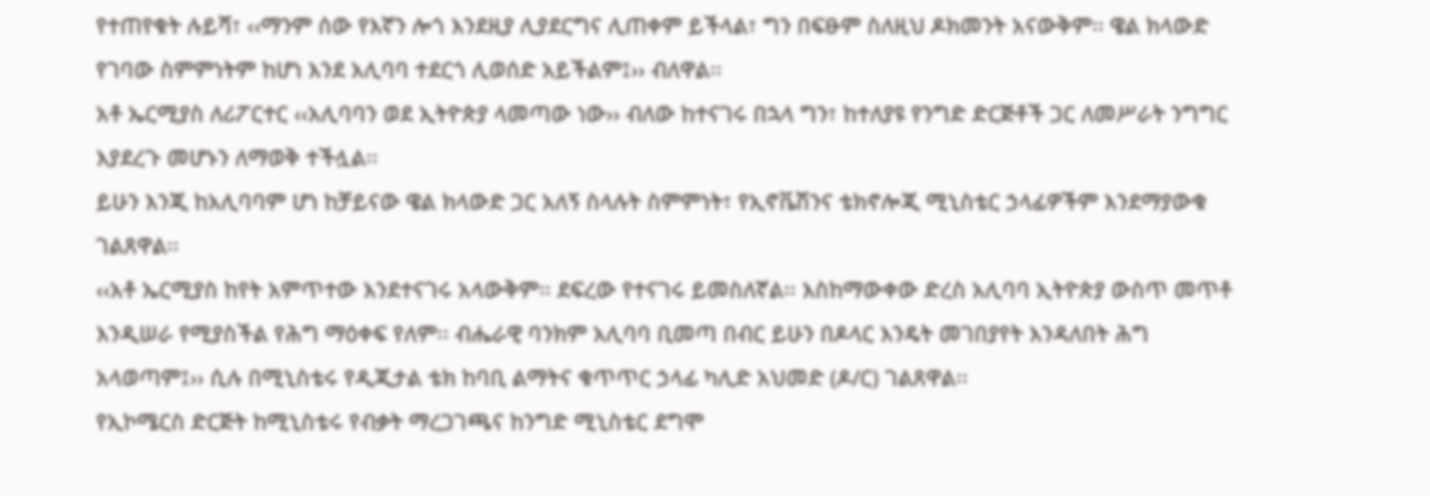የተጠየቁት ሉይሻ፣ ‹‹ማንም ሰው የእኛን ሎጎ እንደዚያ ሊያደርግና ሊጠቀም ይችላል፣ ግን በፍፁም ስለዚህ ዶክመንት አናውቅም፡፡ ዌል ክላውድ የገባው ስምምነትም ከሆነ እንደ አሊባባ ተደርጎ ሊወሰድ አይችልም፤›› ብለዋል፡፡
አቶ ኤርሚያስ ለሪፖርተር ‹‹አሊባባን ወደ ኢትዮጵያ ላመጣው ነው›› ብለው ከተናገሩ በኋላ ግን፣ ከተለያዩ የንግድ ድርጅቶች ጋር ለመሥራት ንግግር እያደረጉ መሆኑን ለማወቅ ተችሏል፡፡
ይሁን እንጂ ከአሊባባም ሆነ ከቻይናው ዌል ክላውድ ጋር አለኝ ስላሉት ስምምነት፣ የኢኖቬሽንና ቴክኖሎጂ ሚኒስቴር ኃላፊዎችም እንደማያውቁ ገልጸዋል፡፡
‹‹አቶ ኤርሚያስ ከየት አምጥተው እንደተናገሩ አላውቅም፡፡ ደፍረው የተናገሩ ይመስለኛል፡፡ እስከማውቀው ድረስ አሊባባ ኢትዮጵያ ውስጥ መጥቶ እንዲሠራ የሚያስችል የሕግ ማዕቀፍ የለም፡፡ ብሔራዊ ባንክም አሊባባ ቢመጣ በብር ይሁን በዶላር እንዴት መገበያየት እንዳለበት ሕግ አላወጣም፤›› ሲሉ በሚኒስቴሩ የዲጂታል ቴክ ከባቢ ልማትና ቁጥጥር ኃላፊ ካሊድ አህመድ (ዶ/ር) ገልጸዋል፡፡
የኢኮሜርስ ድርጅት ከሚኒስቴሩ የብቃት ማረጋገጫና ከንግድ ሚኒስቴር ደግሞ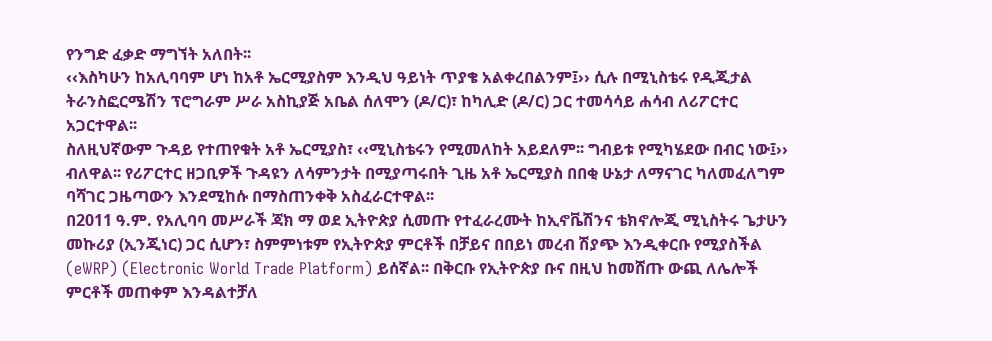የንግድ ፈቃድ ማግኘት አለበት፡፡
‹‹እስካሁን ከአሊባባም ሆነ ከአቶ ኤርሚያስም እንዲህ ዓይነት ጥያቄ አልቀረበልንም፤›› ሲሉ በሚኒስቴሩ የዲጂታል ትራንስፎርሜሽን ፕሮግራም ሥራ አስኪያጅ አቤል ሰለሞን (ዶ/ር)፣ ከካሊድ (ዶ/ር) ጋር ተመሳሳይ ሐሳብ ለሪፖርተር አጋርተዋል፡፡
ስለዚህኛውም ጉዳይ የተጠየቁት አቶ ኤርሚያስ፣ ‹‹ሚኒስቴሩን የሚመለከት አይደለም፡፡ ግብይቱ የሚካሄደው በብር ነው፤›› ብለዋል፡፡ የሪፖርተር ዘጋቢዎች ጉዳዩን ለሳምንታት በሚያጣሩበት ጊዜ አቶ ኤርሚያስ በበቂ ሁኔታ ለማናገር ካለመፈለግም ባሻገር ጋዜጣውን እንደሚከሱ በማስጠንቀቅ አስፈራርተዋል፡፡
በ2011 ዓ.ም. የአሊባባ መሥራች ጃክ ማ ወደ ኢትዮጵያ ሲመጡ የተፈራረሙት ከኢኖቬሽንና ቴክኖሎጂ ሚኒስትሩ ጌታሁን መኩሪያ (ኢንጂነር) ጋር ሲሆን፣ ስምምነቱም የኢትዮጵያ ምርቶች በቻይና በበይነ መረብ ሽያጭ እንዲቀርቡ የሚያስችል (eWRP) (Electronic World Trade Platform) ይሰኛል፡፡ በቅርቡ የኢትዮጵያ ቡና በዚህ ከመሸጡ ውጪ ለሌሎች ምርቶች መጠቀም እንዳልተቻለ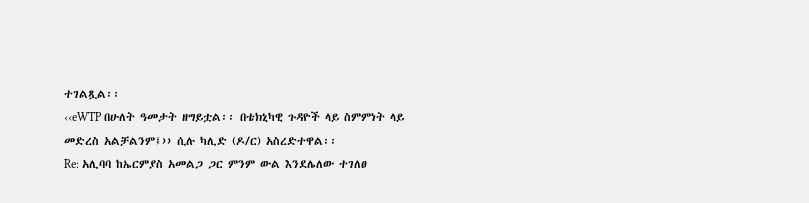ተገልጿል፡፡
‹‹eWTP በሁለት ዓመታት ዘግይቷል፡፡ በቴክኒካዊ ጉዳዮች ላይ ስምምነት ላይ መድረስ አልቻልንም፤›› ሲሉ ካሊድ (ዶ/ር) አስረድተዋል፡፡
Re: አሊባባ ከኤርምያስ አመልጋ ጋር ምንም ውል እንደሌለው ተገለፀ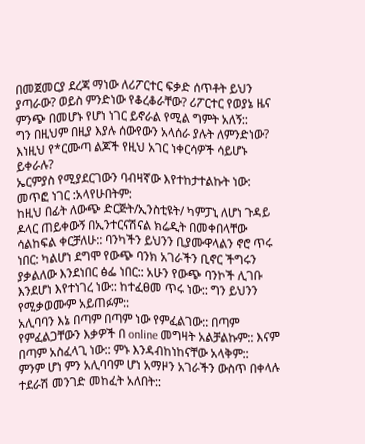በመጀመርያ ደረጃ ማነው ለሪፖርተር ፍቃድ ሰጥቶት ይህን ያጣራው? ወይስ ምንድነው የቆረቆራቸው? ሪፖርተር የወያኔ ዜና ምንጭ በመሆኑ የሆነ ነገር ይኖራል የሚል ግምት አለኝ::
ግን በዚህም በዚያ እያሉ ሰውየውን አላሰራ ያሉት ለምንድነው?
እነዚህ የ*ርሙጣ ልጆች የዚህ አገር ነቀርሳዎች ሳይሆኑ ይቀራሉ?
ኤርምያስ የሚያደርገውን ባብዛኛው እየተከታተልኩት ነው: መጥፎ ነገር :አላየሁበትም:
ከዚህ በፊት ለውጭ ድርጅት/ኢንስቲዩት/ ካምፓኒ ለሆነ ጉዳይ ዶላር ጠይቀውኝ በኢንተርናሽናል ክሬዲት በመቀበላቸው ሳልከፍል ቀርቻለሁ:: ባንካችን ይህንን ቢያሙዋላልን ኖሮ ጥሩ ነበር: ካልሆነ ደግሞ የውጭ ባንክ አገራችን ቢኖር ችግሩን ያቃልለው እንደነበር ፅፌ ነበር:: አሁን የውጭ ባንኮች ሊገቡ እንደሆነ እየተነገረ ነው:: ከተፈፀመ ጥሩ ነው:: ግን ይህንን የሚቃወሙም አይጠፉም::
አሊባባን እኔ በጣም በጣም ነው የምፈልገው:: በጣም የምፈልጋቸውን እቃዎች በ online መግዛት አልቻልኩም:: እናም በጣም አስፈላጊ ነው:: ምኑ እንዳብከነከናቸው አላቅም::
ምንም ሆነ ምን አሊባባም ሆነ አማዞን አገራችን ውስጥ በቀላሉ ተደራሽ መንገድ መከፈት አለበት::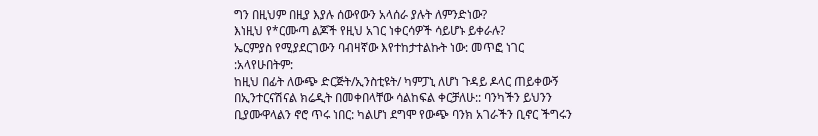ግን በዚህም በዚያ እያሉ ሰውየውን አላሰራ ያሉት ለምንድነው?
እነዚህ የ*ርሙጣ ልጆች የዚህ አገር ነቀርሳዎች ሳይሆኑ ይቀራሉ?
ኤርምያስ የሚያደርገውን ባብዛኛው እየተከታተልኩት ነው: መጥፎ ነገር :አላየሁበትም:
ከዚህ በፊት ለውጭ ድርጅት/ኢንስቲዩት/ ካምፓኒ ለሆነ ጉዳይ ዶላር ጠይቀውኝ በኢንተርናሽናል ክሬዲት በመቀበላቸው ሳልከፍል ቀርቻለሁ:: ባንካችን ይህንን ቢያሙዋላልን ኖሮ ጥሩ ነበር: ካልሆነ ደግሞ የውጭ ባንክ አገራችን ቢኖር ችግሩን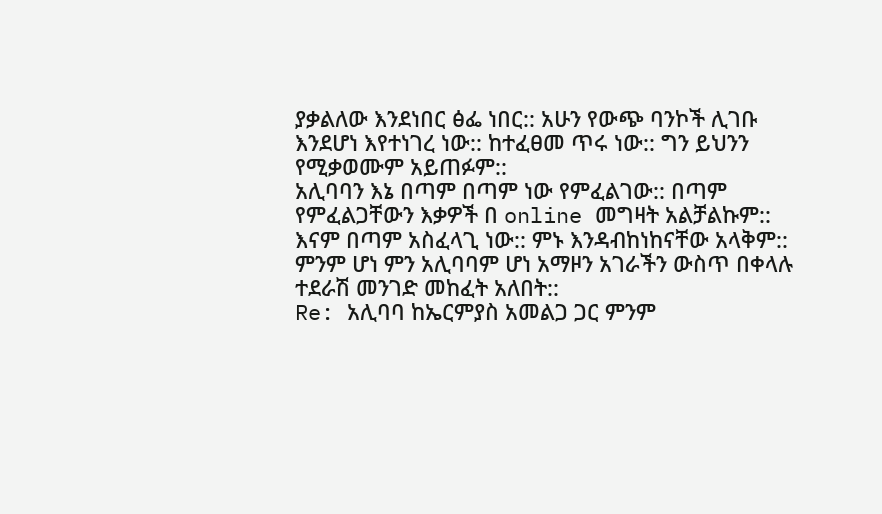ያቃልለው እንደነበር ፅፌ ነበር:: አሁን የውጭ ባንኮች ሊገቡ እንደሆነ እየተነገረ ነው:: ከተፈፀመ ጥሩ ነው:: ግን ይህንን የሚቃወሙም አይጠፉም::
አሊባባን እኔ በጣም በጣም ነው የምፈልገው:: በጣም የምፈልጋቸውን እቃዎች በ online መግዛት አልቻልኩም:: እናም በጣም አስፈላጊ ነው:: ምኑ እንዳብከነከናቸው አላቅም::
ምንም ሆነ ምን አሊባባም ሆነ አማዞን አገራችን ውስጥ በቀላሉ ተደራሽ መንገድ መከፈት አለበት::
Re: አሊባባ ከኤርምያስ አመልጋ ጋር ምንም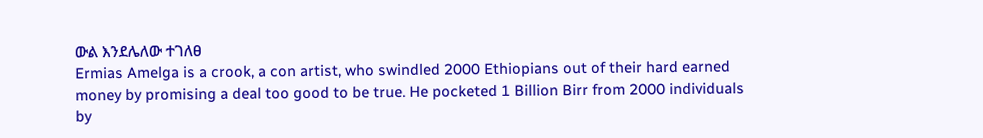ውል እንደሌለው ተገለፀ
Ermias Amelga is a crook, a con artist, who swindled 2000 Ethiopians out of their hard earned money by promising a deal too good to be true. He pocketed 1 Billion Birr from 2000 individuals by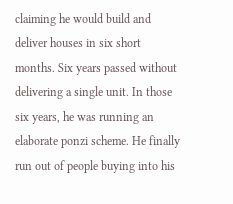claiming he would build and deliver houses in six short months. Six years passed without delivering a single unit. In those six years, he was running an elaborate ponzi scheme. He finally run out of people buying into his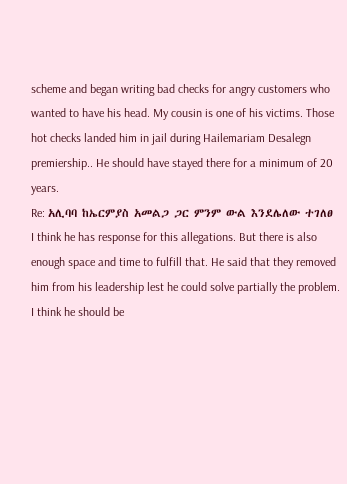scheme and began writing bad checks for angry customers who wanted to have his head. My cousin is one of his victims. Those hot checks landed him in jail during Hailemariam Desalegn premiership.. He should have stayed there for a minimum of 20 years.
Re: አሊባባ ከኤርምያስ አመልጋ ጋር ምንም ውል እንደሌለው ተገለፀ
I think he has response for this allegations. But there is also enough space and time to fulfill that. He said that they removed him from his leadership lest he could solve partially the problem. I think he should be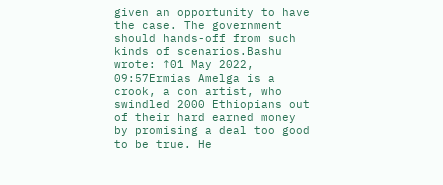given an opportunity to have the case. The government should hands-off from such kinds of scenarios.Bashu wrote: ↑01 May 2022, 09:57Ermias Amelga is a crook, a con artist, who swindled 2000 Ethiopians out of their hard earned money by promising a deal too good to be true. He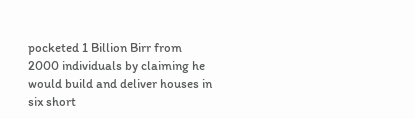pocketed 1 Billion Birr from 2000 individuals by claiming he would build and deliver houses in six short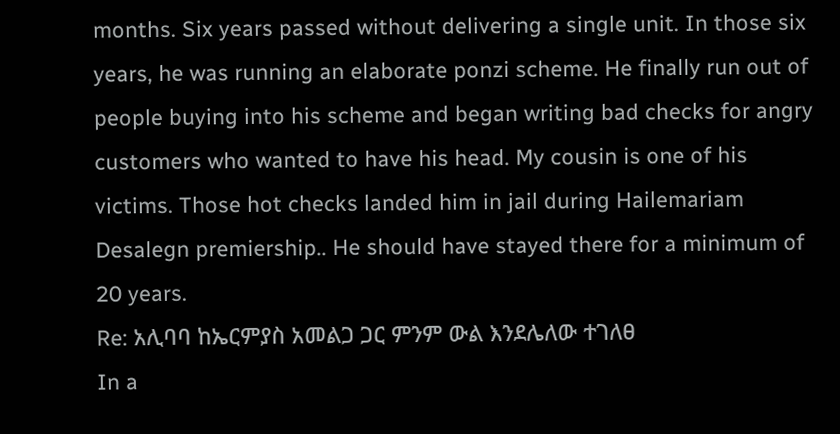months. Six years passed without delivering a single unit. In those six years, he was running an elaborate ponzi scheme. He finally run out of people buying into his scheme and began writing bad checks for angry customers who wanted to have his head. My cousin is one of his victims. Those hot checks landed him in jail during Hailemariam Desalegn premiership.. He should have stayed there for a minimum of 20 years.
Re: አሊባባ ከኤርምያስ አመልጋ ጋር ምንም ውል እንደሌለው ተገለፀ
In a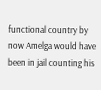functional country by now Amelga would have been in jail counting his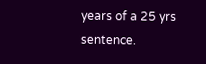years of a 25 yrs sentence.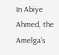In Abiye Ahmed, the Amelga’s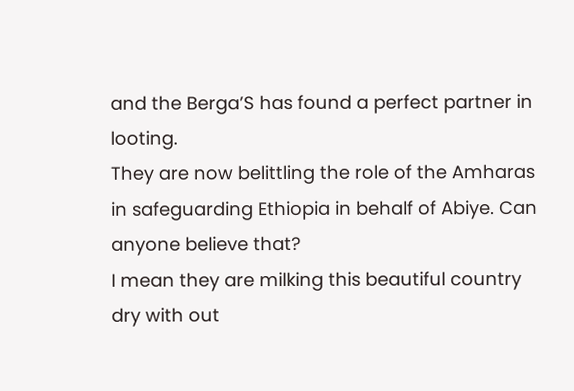and the Berga’S has found a perfect partner in looting.
They are now belittling the role of the Amharas in safeguarding Ethiopia in behalf of Abiye. Can anyone believe that?
I mean they are milking this beautiful country dry with out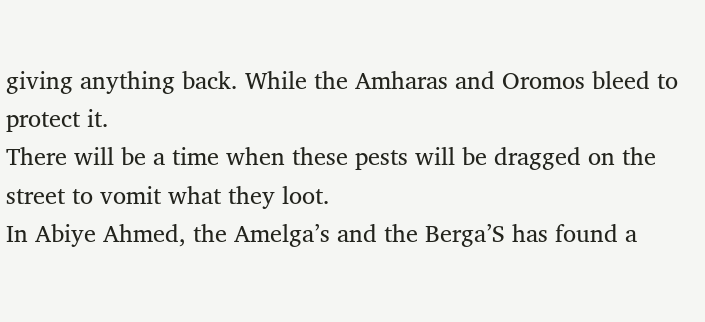giving anything back. While the Amharas and Oromos bleed to protect it.
There will be a time when these pests will be dragged on the street to vomit what they loot.
In Abiye Ahmed, the Amelga’s and the Berga’S has found a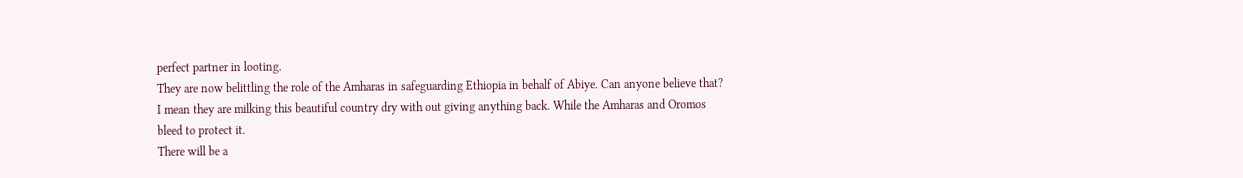perfect partner in looting.
They are now belittling the role of the Amharas in safeguarding Ethiopia in behalf of Abiye. Can anyone believe that?
I mean they are milking this beautiful country dry with out giving anything back. While the Amharas and Oromos bleed to protect it.
There will be a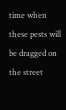time when these pests will be dragged on the street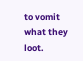to vomit what they loot.